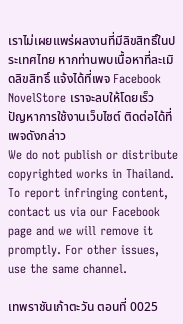เราไม่เผยแพร่ผลงานที่มีลิขสิทธิ์ในประเทศไทย หากท่านพบเนื้อหาที่ละเมิดลิขสิทธิ์ แจ้งได้ที่เพจ Facebook NovelStore เราจะลบให้โดยเร็ว
ปัญหาการใช้งานเว็บไซต์ ติดต่อได้ที่เพจดังกล่าว
We do not publish or distribute copyrighted works in Thailand. To report infringing content, contact us via our Facebook page and we will remove it promptly. For other issues, use the same channel.

เทพราชันเก้าตะวัน ตอนที่ 0025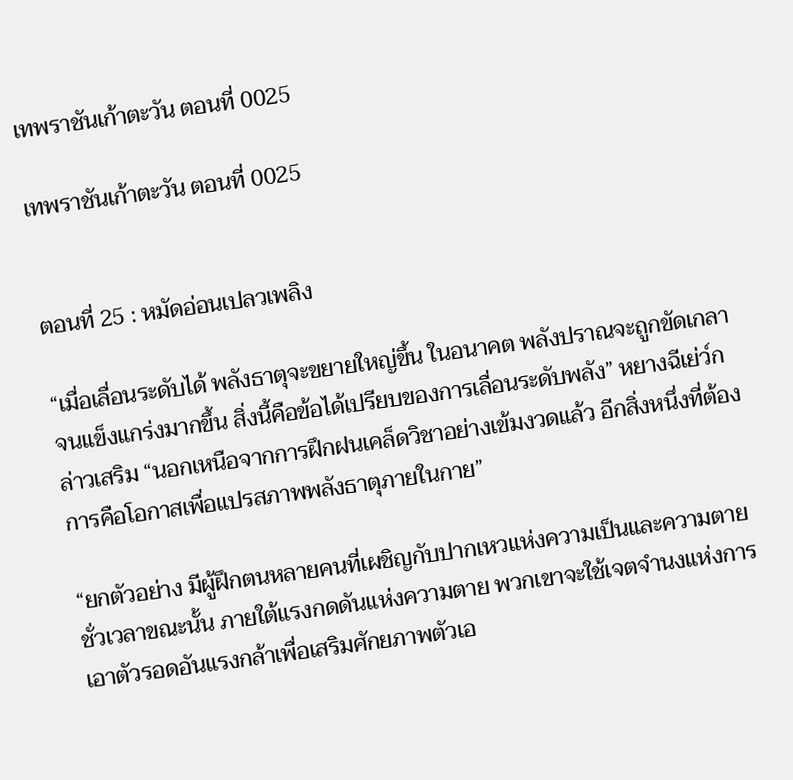เทพราชันเก้าตะวัน ตอนที่ 0025

เทพราชันเก้าตะวัน ตอนที่ 0025


ตอนที่ 25 : หมัดอ่อนเปลวเพลิง

“เมื่อเลื่อนระดับได้ พลังธาตุจะขยายใหญ่ขึ้น ในอนาคต พลังปราณจะถูกขัดเกลาจนแข็งแกร่งมากขึ้น สิ่งนี้คือข้อได้เปรียบของการเลื่อนระดับพลัง” หยางฉีเย่ว์กล่าวเสริม “นอกเหนือจากการฝึกฝนเคล็ดวิชาอย่างเข้มงวดแล้ว อีกสิ่งหนึ่งที่ต้องการคือโอกาสเพื่อแปรสภาพพลังธาตุภายในกาย”

“ยกตัวอย่าง มีผู้ฝึกตนหลายคนที่เผชิญกับปากเหวแห่งความเป็นและความตาย ชั่วเวลาขณะนั้น ภายใต้แรงกดดันแห่งความตาย พวกเขาจะใช้เจตจำนงแห่งการเอาตัวรอดอันแรงกล้าเพื่อเสริมศักยภาพตัวเอ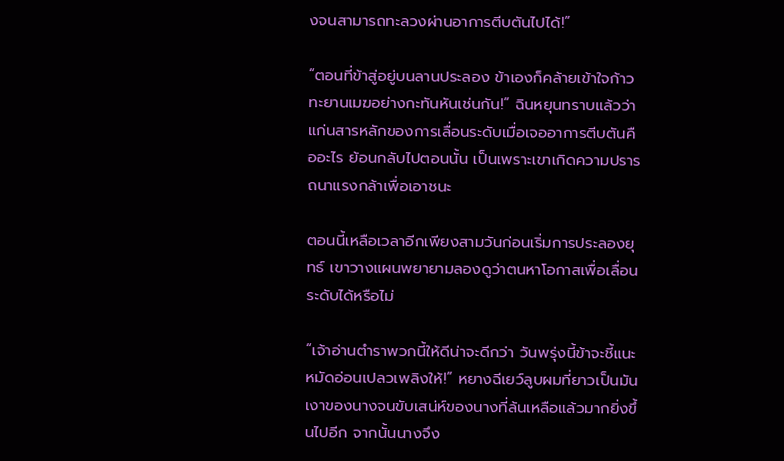งจนสามารถทะลวงผ่านอาการตีบตันไปได้!”

“ตอนที่ข้าสู่อยู่บนลานประลอง ข้าเองก็คล้ายเข้าใจก้าวทะยานเมฆอย่างกะทันหันเช่นกัน!” ฉินหยุนทราบแล้วว่าแก่นสารหลักของการเลื่อนระดับเมื่อเจออาการตีบตันคืออะไร ย้อนกลับไปตอนนั้น เป็นเพราะเขาเกิดความปรารถนาแรงกล้าเพื่อเอาชนะ

ตอนนี้เหลือเวลาอีกเพียงสามวันก่อนเริ่มการประลองยุทธ์ เขาวางแผนพยายามลองดูว่าตนหาโอกาสเพื่อเลื่อนระดับได้หรือไม่

“เจ้าอ่านตำราพวกนี้ให้ดีน่าจะดีกว่า วันพรุ่งนี้ข้าจะชี้แนะหมัดอ่อนเปลวเพลิงให้!” หยางฉีเยว์ลูบผมที่ยาวเป็นมันเงาของนางจนขับเสน่ห์ของนางที่ล้นเหลือแล้วมากยิ่งขึ้นไปอีก จากนั้นนางจึง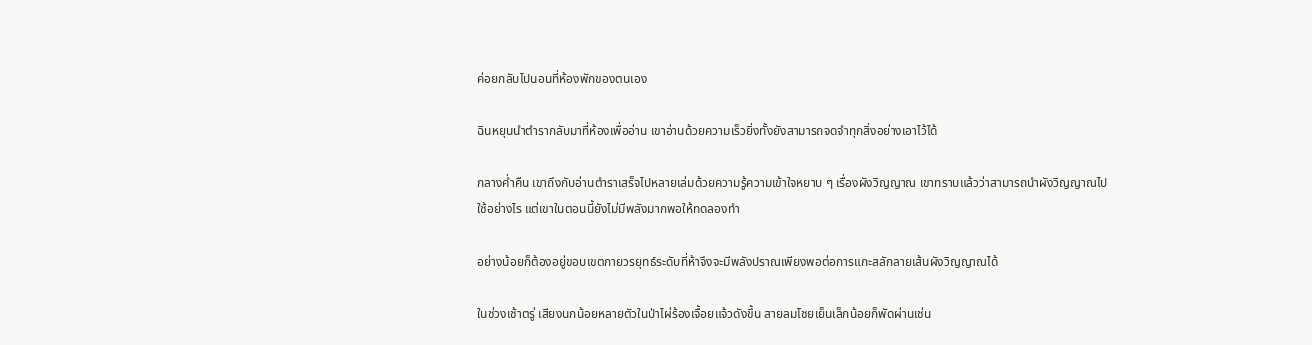ค่อยกลับไปนอนที่ห้องพักของตนเอง

ฉินหยุนนำตำรากลับมาที่ห้องเพื่ออ่าน เขาอ่านด้วยความเร็วยิ่งทั้งยังสามารถจดจำทุกสิ่งอย่างเอาไว้ได้

กลางค่ำคืน เขาถึงกับอ่านตำราเสร็จไปหลายเล่มด้วยความรู้ความเข้าใจหยาบ ๆ เรื่องผังวิญญาณ เขาทราบแล้วว่าสามารถนำผังวิญญาณไปใช้อย่างไร แต่เขาในตอนนี้ยังไม่มีพลังมากพอให้ทดลองทำ

อย่างน้อยก็ต้องอยู่ขอบเขตกายวรยุทธ์ระดับที่ห้าจึงจะมีพลังปราณเพียงพอต่อการแกะสลักลายเส้นผังวิญญาณได้

ในช่วงเช้าตรู่ เสียงนกน้อยหลายตัวในป่าไผ่ร้องเจื้อยแจ้วดังขึ้น สายลมโชยเย็นเล็กน้อยก็พัดผ่านเช่น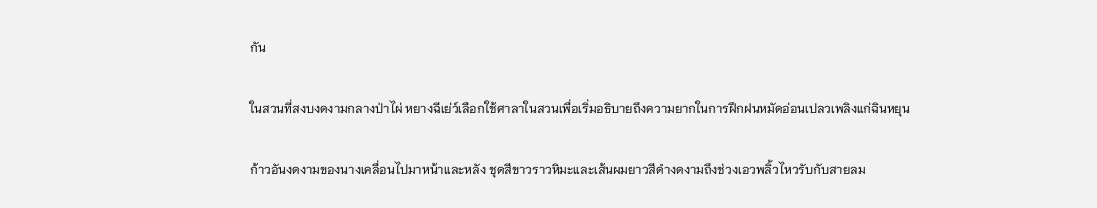กัน

ในสวนที่สงบงดงามกลางป่าไผ่ หยางฉีเย่ว์เลือกใช้ศาลาในสวนเพื่อเริ่มอธิบายถึงความยากในการฝึกฝนหมัดอ่อนเปลวเพลิงแก่ฉินหยุน

ก้าวอันงดงามของนางเคลื่อนไปมาหน้าและหลัง ชุดสีขาวราวหิมะและเส้นผมยาวสีดำงดงามถึงช่วงเอวพลิ้วไหวรับกับสายลม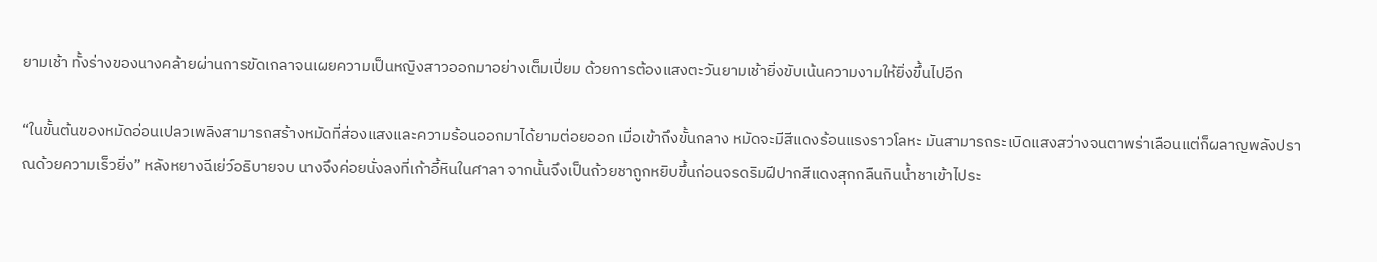ยามเช้า ทั้งร่างของนางคล้ายผ่านการขัดเกลาจนเผยความเป็นหญิงสาวออกมาอย่างเต็มเปี่ยม ด้วยการต้องแสงตะวันยามเช้ายิ่งขับเน้นความงามให้ยิ่งขึ้นไปอีก

“ในขั้นต้นของหมัดอ่อนเปลวเพลิงสามารถสร้างหมัดที่ส่องแสงและความร้อนออกมาได้ยามต่อยออก เมื่อเข้าถึงขั้นกลาง หมัดจะมีสีแดงร้อนแรงราวโลหะ มันสามารถระเบิดแสงสว่างจนตาพร่าเลือนแต่ก็ผลาญพลังปราณด้วยความเร็วยิ่ง” หลังหยางฉีเย่ว์อธิบายจบ นางจึงค่อยนั่งลงที่เก้าอี้หินในศาลา จากนั้นจึงเป็นถ้วยชาถูกหยิบขึ้นก่อนจรดริมฝีปากสีแดงสุกกลืนกินน้ำชาเข้าไประ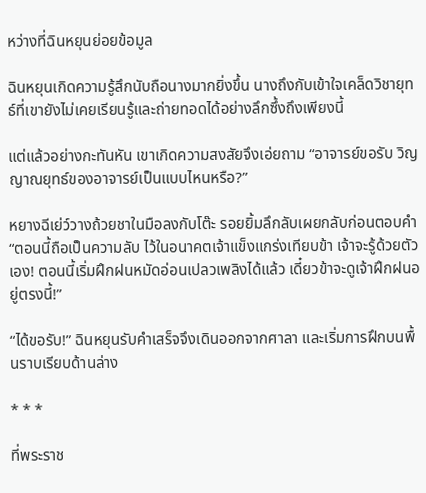หว่างที่ฉินหยุนย่อยข้อมูล

ฉินหยุนเกิดความรู้สึกนับถือนางมากยิ่งขึ้น นางถึงกับเข้าใจเคล็ดวิชายุทธ์ที่เขายังไม่เคยเรียนรู้และถ่ายทอดได้อย่างลึกซึ้งถึงเพียงนี้

แต่แล้วอย่างกะทันหัน เขาเกิดความสงสัยจึงเอ่ยถาม “อาจารย์ขอรับ วิญญาณยุทธ์ของอาจารย์เป็นแบบไหนหรือ?”

หยางฉีเย่ว์วางถ้วยชาในมือลงกับโต๊ะ รอยยิ้มลึกลับเผยกลับก่อนตอบคำ “ตอนนี้ถือเป็นความลับ ไว้ในอนาคตเจ้าแข็งแกร่งเทียบข้า เจ้าจะรู้ด้วยตัวเอง! ตอนนี้เริ่มฝึกฝนหมัดอ่อนเปลวเพลิงได้แล้ว เดี๋ยวข้าจะดูเจ้าฝึกฝนอยู่ตรงนี้!”

“ได้ขอรับ!” ฉินหยุนรับคำเสร็จจึงเดินออกจากศาลา และเริ่มการฝึกบนพื้นราบเรียบด้านล่าง

* * *

ที่พระราช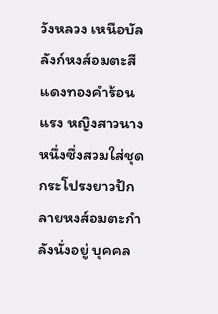วังหลวง เหนือบัลลังก์หงส์อมตะสีแดงทองคำร้อนแรง หญิงสาวนางหนึ่งซึ่งสวมใส่ชุดกระโปรงยาวปักลายหงส์อมตะกำลังนั่งอยู่ บุคคล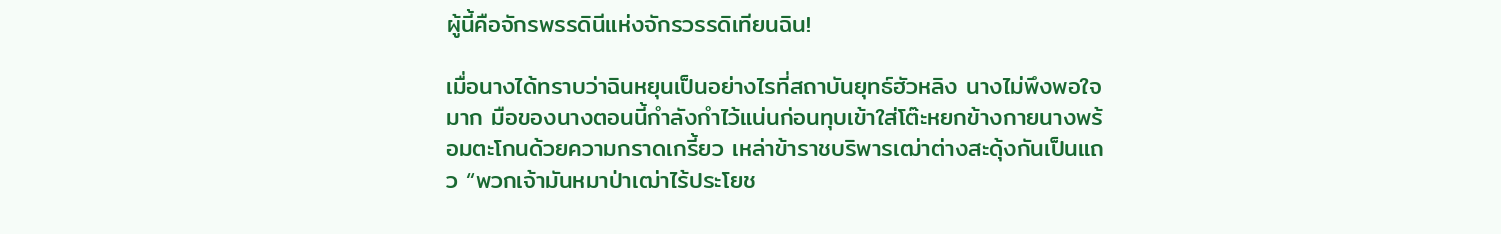ผู้นี้คือจักรพรรดินีแห่งจักรวรรดิเทียนฉิน!

เมื่อนางได้ทราบว่าฉินหยุนเป็นอย่างไรที่สถาบันยุทธ์ฮัวหลิง นางไม่พึงพอใจมาก มือของนางตอนนี้กำลังกำไว้แน่นก่อนทุบเข้าใส่โต๊ะหยกข้างกายนางพร้อมตะโกนด้วยความกราดเกรี้ยว เหล่าข้าราชบริพารเฒ่าต่างสะดุ้งกันเป็นแถว “พวกเจ้ามันหมาป่าเฒ่าไร้ประโยช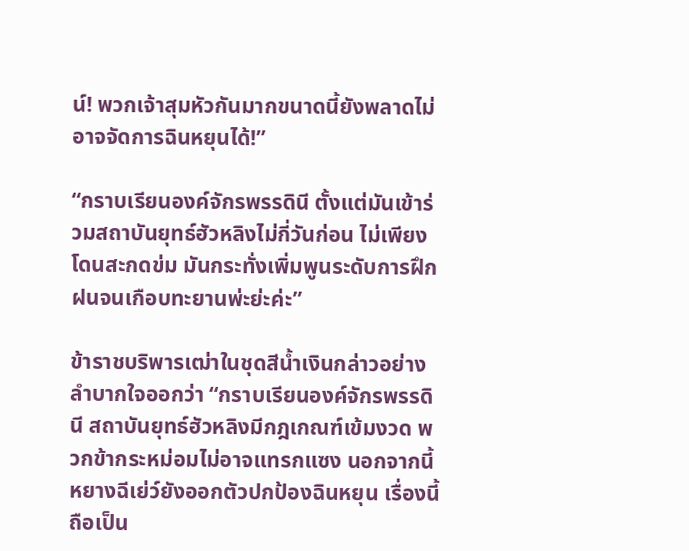น์! พวกเจ้าสุมหัวกันมากขนาดนี้ยังพลาดไม่อาจจัดการฉินหยุนได้!”

“กราบเรียนองค์จักรพรรดินี ตั้งแต่มันเข้าร่วมสถาบันยุทธ์ฮัวหลิงไม่กี่วันก่อน ไม่เพียงโดนสะกดข่ม มันกระทั่งเพิ่มพูนระดับการฝึกฝนจนเกือบทะยานพ่ะย่ะค่ะ”

ข้าราชบริพารเฒ่าในชุดสีน้ำเงินกล่าวอย่างลำบากใจออกว่า “กราบเรียนองค์จักรพรรดินี สถาบันยุทธ์ฮัวหลิงมีกฎเกณฑ์เข้มงวด พวกข้ากระหม่อมไม่อาจแทรกแซง นอกจากนี้หยางฉีเย่ว์ยังออกตัวปกป้องฉินหยุน เรื่องนี้ถือเป็น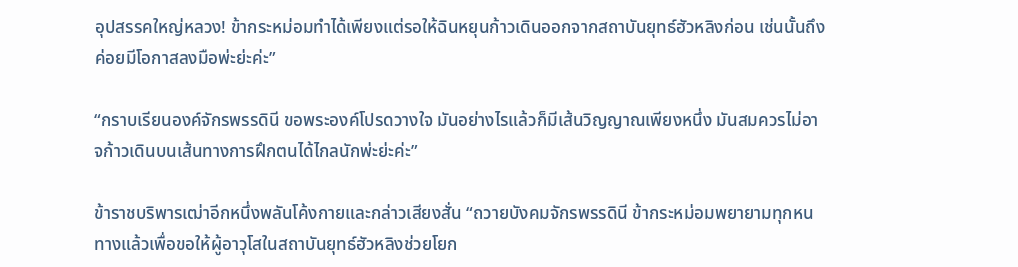อุปสรรคใหญ่หลวง! ข้ากระหม่อมทำได้เพียงแต่รอให้ฉินหยุนก้าวเดินออกจากสถาบันยุทธ์ฮัวหลิงก่อน เช่นนั้นถึงค่อยมีโอกาสลงมือพ่ะย่ะค่ะ”

“กราบเรียนองค์จักรพรรดินี ขอพระองค์โปรดวางใจ มันอย่างไรแล้วก็มีเส้นวิญญาณเพียงหนึ่ง มันสมควรไม่อาจก้าวเดินบนเส้นทางการฝึกตนได้ไกลนักพ่ะย่ะค่ะ”

ข้าราชบริพารเฒ่าอีกหนึ่งพลันโค้งกายและกล่าวเสียงสั่น “ถวายบังคมจักรพรรดินี ข้ากระหม่อมพยายามทุกหนทางแล้วเพื่อขอให้ผู้อาวุโสในสถาบันยุทธ์ฮัวหลิงช่วยโยก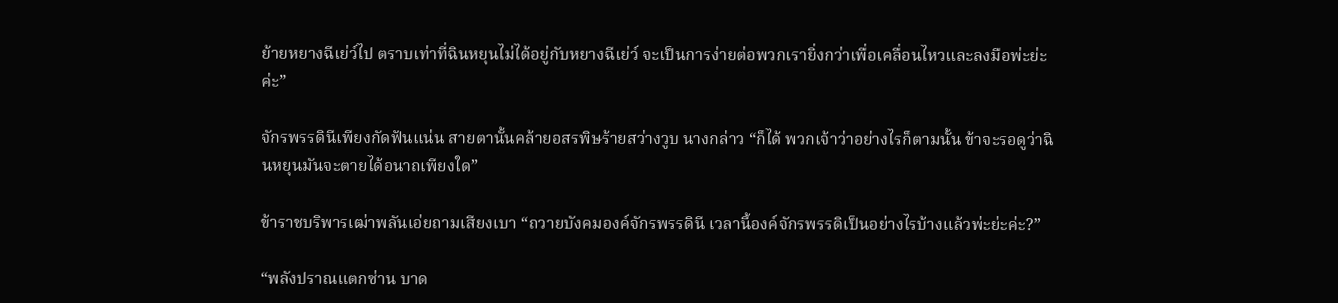ย้ายหยางฉีเย่ว์ไป ตราบเท่าที่ฉินหยุนไม่ได้อยู่กับหยางฉีเย่ว์ จะเป็นการง่ายต่อพวกเรายิ่งกว่าเพื่อเคลื่อนไหวและลงมือพ่ะย่ะค่ะ”

จักรพรรดินีเพียงกัดฟันแน่น สายตานั้นคล้ายอสรพิษร้ายสว่างวูบ นางกล่าว “ก็ได้ พวกเจ้าว่าอย่างไรก็ตามนั้น ข้าจะรอดูว่าฉินหยุนมันจะตายได้อนาถเพียงใด”

ข้าราชบริพารเฒ่าพลันเอ่ยถามเสียงเบา “ถวายบังคมองค์จักรพรรดินี เวลานี้องค์จักรพรรดิเป็นอย่างไรบ้างแล้วพ่ะย่ะค่ะ?”

“พลังปราณแตกซ่าน บาด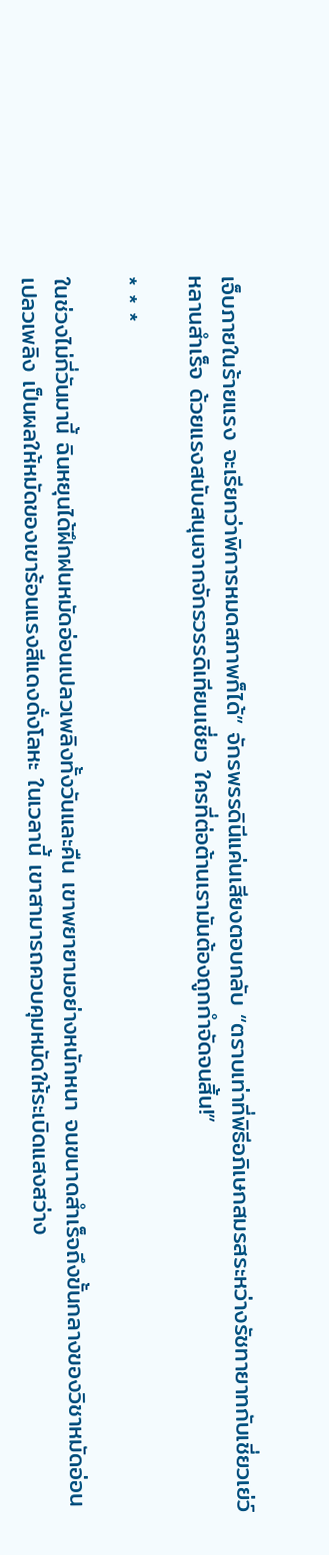เจ็บภายในร้ายแรง จะเรียกว่าพิการหมดสภาพก็ได้” จักรพรรดินีแค่นเสียงตอบกลับ “ตราบเท่าที่พิธีอภิเษกสมรสระหว่างรัชทายาทกับเชี่ยวเย่ว์หลานสำเร็จ ด้วยแรงสนับสนุนจากจักรวรรดิเทียนเชี่ยว ใครที่ต่อต้านเรามันต้องถูกกำจัดจนสิ้น!”

* * *

ในช่วงไม่กี่วันมานี้ ฉินหยุนได้ฝึกฝนหมัดอ่อนเปลวเพลิงทั้งวันและคืน เขาพยายามอย่างหนักหนา จนขนาดสำเร็จถึงขั้นกลางของวิชาหมัดอ่อนเปลวเพลิง เป็นผลให้หมัดของเขาร้อนแรงสีแดงดั่งโลหะ ในเวลานี้ เขาสามารถควบคุมหมัดให้ระเบิดแสงสว่าง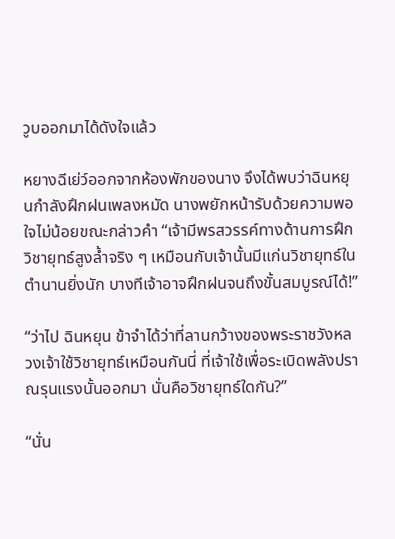วูบออกมาได้ดังใจแล้ว

หยางฉีเย่ว์ออกจากห้องพักของนาง จึงได้พบว่าฉินหยุนกำลังฝึกฝนเพลงหมัด นางพยักหน้ารับด้วยความพอใจไม่น้อยขณะกล่าวคำ “เจ้ามีพรสวรรค์ทางด้านการฝึกวิชายุทธ์สูงล้ำจริง ๆ เหมือนกับเจ้านั้นมีแก่นวิชายุทธ์ในตำนานยิ่งนัก บางทีเจ้าอาจฝึกฝนจนถึงขั้นสมบูรณ์ได้!”

“ว่าไป ฉินหยุน ข้าจำได้ว่าที่ลานกว้างของพระราชวังหลวงเจ้าใช้วิชายุทธ์เหมือนกันนี่ ที่เจ้าใช้เพื่อระเบิดพลังปราณรุนแรงนั้นออกมา นั่นคือวิชายุทธ์ใดกัน?”

“นั่น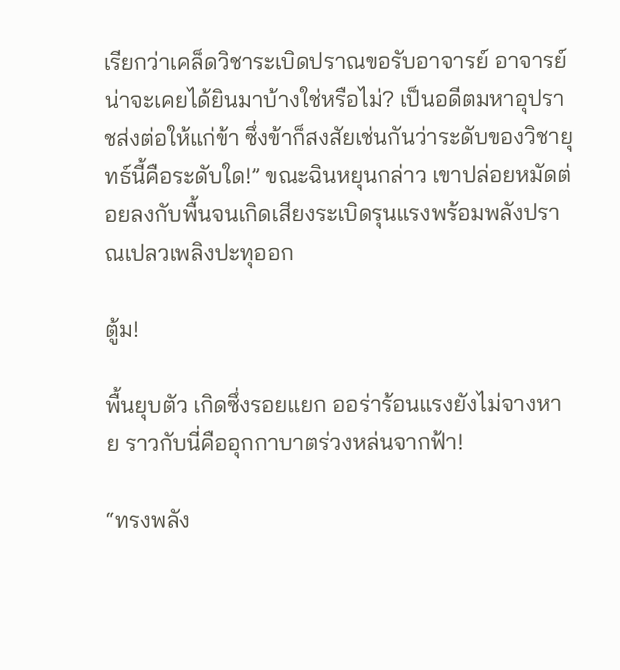เรียกว่าเคล็ดวิชาระเบิดปราณขอรับอาจารย์ อาจารย์น่าจะเคยได้ยินมาบ้างใช่หรือไม่? เป็นอดีตมหาอุปราชส่งต่อให้แก่ข้า ซึ่งข้าก็สงสัยเช่นกันว่าระดับของวิชายุทธ์นี้คือระดับใด!” ขณะฉินหยุนกล่าว เขาปล่อยหมัดต่อยลงกับพื้นจนเกิดเสียงระเบิดรุนแรงพร้อมพลังปราณเปลวเพลิงปะทุออก

ตู้ม!

พื้นยุบตัว เกิดซึ่งรอยแยก ออร่าร้อนแรงยังไม่จางหาย ราวกับนี่คืออุกกาบาตร่วงหล่นจากฟ้า!

“ทรงพลัง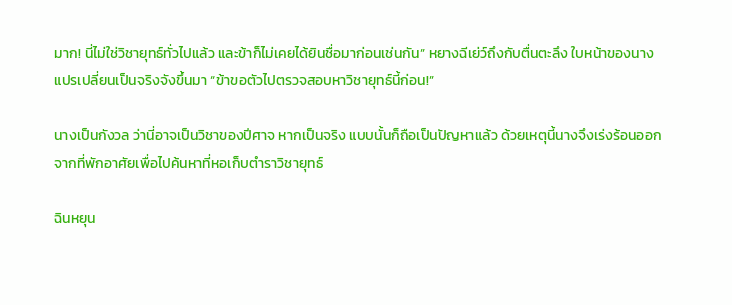มาก! นี่ไม่ใช่วิชายุทธ์ทั่วไปแล้ว และข้าก็ไม่เคยได้ยินชื่อมาก่อนเช่นกัน” หยางฉีเย่ว์ถึงกับตื่นตะลึง ใบหน้าของนางแปรเปลี่ยนเป็นจริงจังขึ้นมา “ข้าขอตัวไปตรวจสอบหาวิชายุทธ์นี้ก่อน!”

นางเป็นกังวล ว่านี่อาจเป็นวิชาของปีศาจ หากเป็นจริง แบบนั้นก็ถือเป็นปัญหาแล้ว ด้วยเหตุนี้นางจึงเร่งร้อนออกจากที่พักอาศัยเพื่อไปค้นหาที่หอเก็บตำราวิชายุทธ์

ฉินหยุน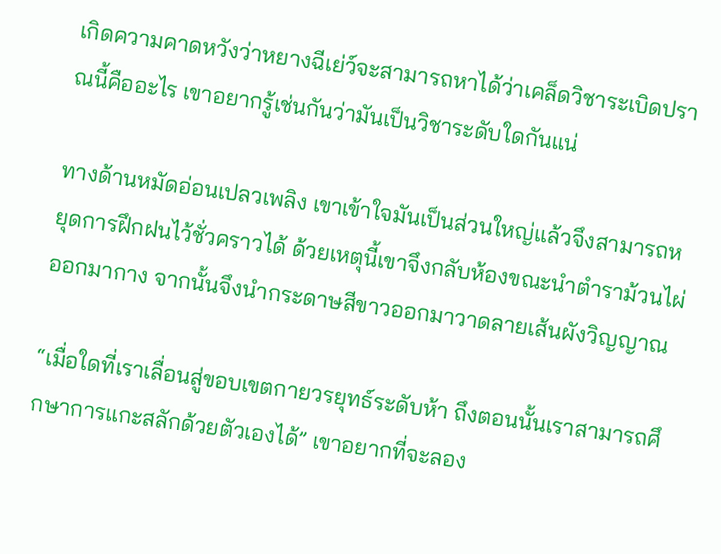เกิดความคาดหวังว่าหยางฉีเย่ว์จะสามารถหาได้ว่าเคล็ดวิชาระเบิดปราณนี้คืออะไร เขาอยากรู้เช่นกันว่ามันเป็นวิชาระดับใดกันแน่

ทางด้านหมัดอ่อนเปลวเพลิง เขาเข้าใจมันเป็นส่วนใหญ่แล้วจึงสามารถหยุดการฝึกฝนไว้ชั่วคราวได้ ด้วยเหตุนี้เขาจึงกลับห้องขณะนำตำราม้วนไผ่ออกมากาง จากนั้นจึงนำกระดาษสีขาวออกมาวาดลายเส้นผังวิญญาณ

“เมื่อใดที่เราเลื่อนสู่ขอบเขตกายวรยุทธ์ระดับห้า ถึงตอนนั้นเราสามารถศึกษาการแกะสลักด้วยตัวเองได้” เขาอยากที่จะลอง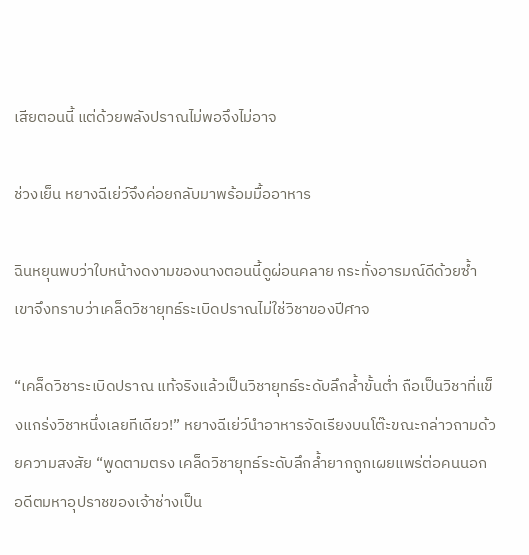เสียตอนนี้ แต่ด้วยพลังปราณไม่พอจึงไม่อาจ

ช่วงเย็น หยางฉีเย่ว์จึงค่อยกลับมาพร้อมมื้ออาหาร

ฉินหยุนพบว่าใบหน้างดงามของนางตอนนี้ดูผ่อนคลาย กระทั่งอารมณ์ดีด้วยซ้ำ เขาจึงทราบว่าเคล็ดวิชายุทธ์ระเบิดปราณไม่ใช่วิชาของปีศาจ

“เคล็ดวิชาระเบิดปราณ แท้จริงแล้วเป็นวิชายุทธ์ระดับลึกล้ำขั้นต่ำ ถือเป็นวิชาที่แข็งแกร่งวิชาหนึ่งเลยทีเดียว!” หยางฉีเย่ว์นำอาหารจัดเรียงบนโต๊ะขณะกล่าวถามด้วยความสงสัย “พูดตามตรง เคล็ดวิชายุทธ์ระดับลึกล้ำยากถูกเผยแพร่ต่อคนนอก อดีตมหาอุปราชของเจ้าช่างเป็น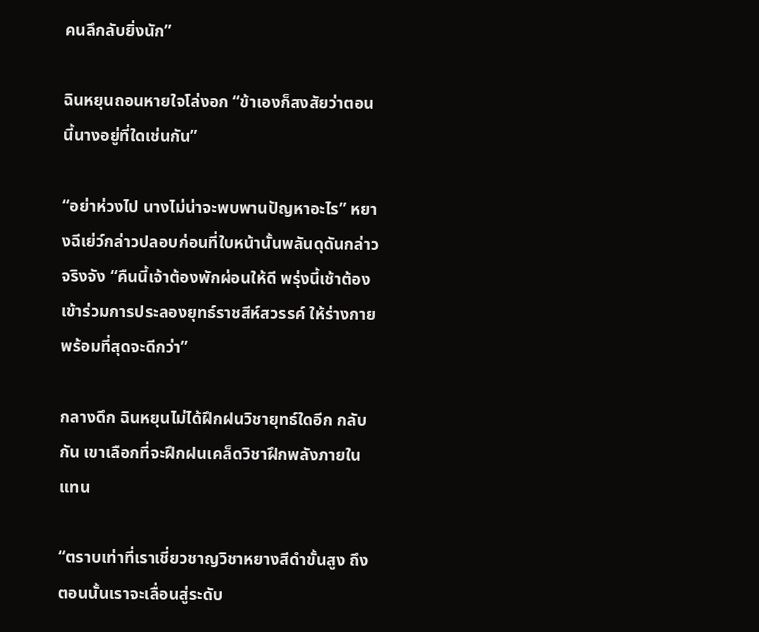คนลึกลับยิ่งนัก”

ฉินหยุนถอนหายใจโล่งอก “ข้าเองก็สงสัยว่าตอนนี้นางอยู่ที่ใดเช่นกัน”

“อย่าห่วงไป นางไม่น่าจะพบพานปัญหาอะไร” หยางฉีเย่ว์กล่าวปลอบก่อนที่ใบหน้านั้นพลันดุดันกล่าวจริงจัง “คืนนี้เจ้าต้องพักผ่อนให้ดี พรุ่งนี้เช้าต้องเข้าร่วมการประลองยุทธ์ราชสีห์สวรรค์ ให้ร่างกายพร้อมที่สุดจะดีกว่า”

กลางดึก ฉินหยุนไม่ได้ฝึกฝนวิชายุทธ์ใดอีก กลับกัน เขาเลือกที่จะฝึกฝนเคล็ดวิชาฝึกพลังภายในแทน

“ตราบเท่าที่เราเชี่ยวชาญวิชาหยางสีดำขั้นสูง ถึงตอนนั้นเราจะเลื่อนสู่ระดับ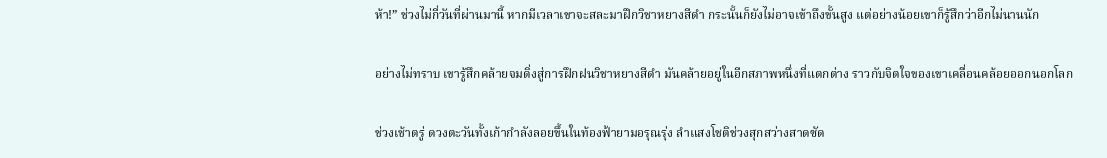ห้า!” ช่วงไม่กี่วันที่ผ่านมานี้ หากมีเวลาเขาจะสละมาฝึกวิชาหยางสีดำ กระนั้นก็ยังไม่อาจเข้าถึงขั้นสูง แต่อย่างน้อยเขาก็รู้สึกว่าอีกไม่นานนัก

อย่างไม่ทราบ เขารู้สึกคล้ายจมดิ่งสู่การฝึกฝนวิชาหยางสีดำ มันคล้ายอยู่ในอีกสภาพหนึ่งที่แตกต่าง ราวกับจิตใจของเขาเคลื่อนคล้อยออกนอกโลก

ช่วงเช้าตรู่ ดวงตะวันทั้งเก้ากำลังลอยขึ้นในท้องฟ้ายามอรุณรุ่ง ลำแสงโชติช่วงสุกสว่างสาดซัด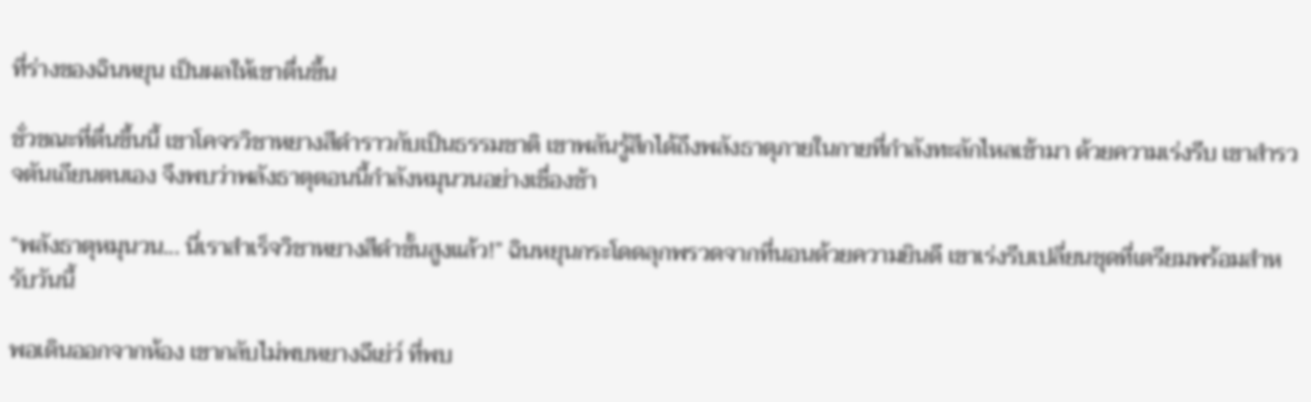ที่ร่างของฉินหยุน เป็นผลให้เขาตื่นขึ้น

ชั่วขณะที่ตื่นขึ้นนี้ เขาโคจรวิชาหยางสีดำราวกับเป็นธรรมชาติ เขาพลันรู้สึกได้ถึงพลังธาตุภายในกายที่กำลังทะลักไหลเข้ามา ด้วยความเร่งรีบ เขาสำรวจตันเถียนตนเอง จึงพบว่าพลังธาตุตอนนี้กำลังหมุนวนอย่างเชื่องช้า

“พลังธาตุหมุนวน... นี่เราสำเร็จวิชาหยางสีดำขั้นสูงแล้ว!” ฉินหยุนกระโดดลุกพรวดจากที่นอนด้วยความยินดี เขาเร่งรีบเปลี่ยนชุดที่เตรียมพร้อมสำหรับวันนี้

พอเดินออกจากห้อง เขากลับไม่พบหยางฉีเย่ว์ ที่พบ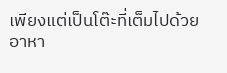เพียงแต่เป็นโต๊ะที่เต็มไปด้วยอาหา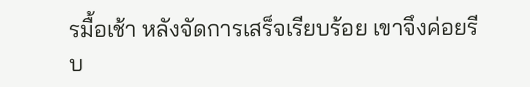รมื้อเช้า หลังจัดการเสร็จเรียบร้อย เขาจึงค่อยรีบ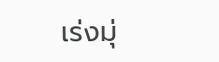เร่งมุ่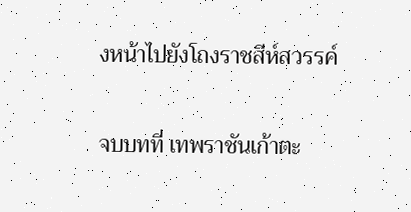งหน้าไปยังโถงราชสีห์สวรรค์

จบบทที่ เทพราชันเก้าตะ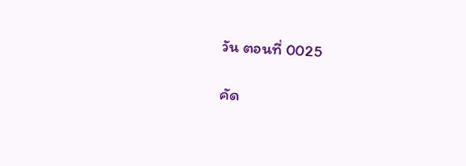วัน ตอนที่ 0025

คัด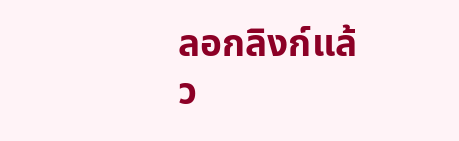ลอกลิงก์แล้ว